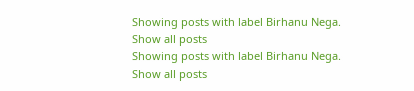Showing posts with label Birhanu Nega. Show all posts
Showing posts with label Birhanu Nega. Show all posts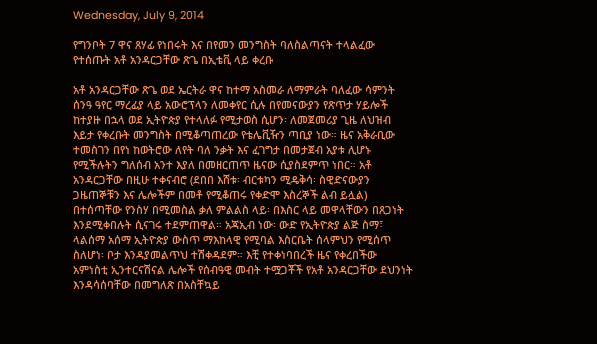Wednesday, July 9, 2014

የግንቦት 7 ዋና ጸሃፊ የነበሩት እና በየመን መንግስት ባለስልጣናት ተላልፈው የተሰጡት አቶ አንዳርጋቸው ጽጌ በኢቴቪ ላይ ቀረቡ

አቶ አንዳርጋቸው ጽጌ ወደ ኤርትራ ዋና ከተማ አስመራ ለማምራት ባለፈው ሳምንት ሰንዓ ዓየር ማረፊያ ላይ አውሮፕላን ለመቀየር ሲሉ በየመናውያን የጽጥታ ሃይሎች ከተያዙ በኋላ ወደ ኢትዮጵያ የተላለፉ የሚታወስ ሲሆን፡ ለመጀመሪያ ጊዜ ለህዝብ እይታ የቀረቡት መንግስት በሚቆጣጠረው የቴሌቪዥን ጣቢያ ነው። ዜና አቅራቢው ተመስገን በየነ ከወትሮው ለየት ባለ ንቃት እና ፈገግታ በመታጀብ አያቱ ሊሆኑ የሚችሉትን ግለሰብ አንተ እያለ በመዘርጠጥ ዜናው ሲያስደምጥ ነበር። አቶ አንዳርጋቸው በዚሁ ተቀናብሮ (ደበበ እሸቱ፡ ብርቱካን ሚዴቅሳ፡ ስዊድናውያን ጋዜጠኞቹን እና ሌሎችም በመቶ የሚቆጠሩ የቀድሞ እስረኞች ልብ ይሏል) በተሰጣቸው የንስሃ በሚመስል ቃለ ምልልስ ላይ፡ በእስር ላይ መዋላቸውን በጸጋነት እንደሚቀበሉት ሲናገሩ ተደምጠዋል። አጃኢብ ነው፡ ውድ የኢትዮጵያ ልጅ ስማ፣ ላልሰማ አሰማ ኢትዮጵያ ውስጥ ማእከላዊ የሚባል እስርቤት ሰላምህን የሚሰጥ ስለሆነ፡ ቦታ እንዳያመልጥህ ተሽቀዳደም። እቺ የተቀነባበረች ዜና የቀረበችው አምነስቲ ኢንተርናሽናል ሌሎች የሰብዓዊ መብት ተሟጋቾች የአቶ አንዳርጋቸው ደህንነት እንዳሳሰባቸው በመግለጽ በአስቸኳይ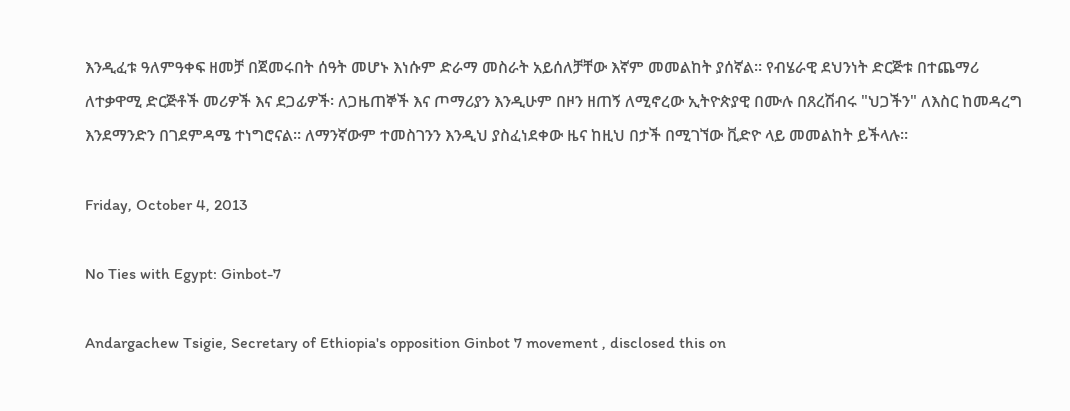እንዲፈቱ ዓለምዓቀፍ ዘመቻ በጀመሩበት ሰዓት መሆኑ እነሱም ድራማ መስራት አይሰለቻቸው እኛም መመልከት ያሰኛል። የብሄራዊ ደህንነት ድርጅቱ በተጨማሪ ለተቃዋሚ ድርጅቶች መሪዎች እና ደጋፊዎች፡ ለጋዜጠኞች እና ጦማሪያን እንዲሁም በዞን ዘጠኝ ለሚኖረው ኢትዮጵያዊ በሙሉ በጸረሽብሩ "ህጋችን" ለእስር ከመዳረግ እንደማንድን በገደምዳሜ ተነግሮናል። ለማንኛውም ተመስገንን እንዲህ ያስፈነደቀው ዜና ከዚህ በታች በሚገኘው ቪድዮ ላይ መመልከት ይችላሉ።

Friday, October 4, 2013

No Ties with Egypt: Ginbot-7

Andargachew Tsigie, Secretary of Ethiopia's opposition Ginbot 7 movement , disclosed this on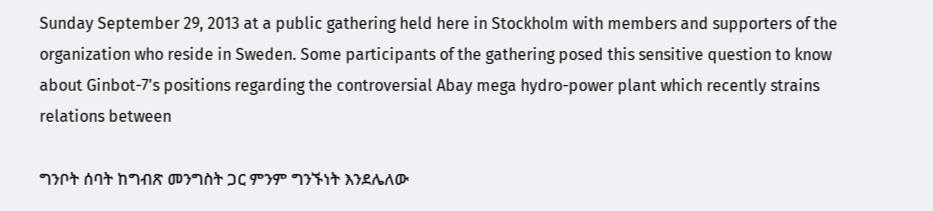Sunday September 29, 2013 at a public gathering held here in Stockholm with members and supporters of the organization who reside in Sweden. Some participants of the gathering posed this sensitive question to know about Ginbot-7's positions regarding the controversial Abay mega hydro-power plant which recently strains relations between

ግንቦት ሰባት ከግብጽ መንግስት ጋር ምንም ግንኙነት እንደሌለው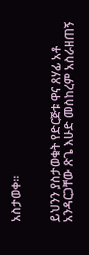አስታወቀ።


ይህንን ያስታወቁት የድርጅቱ ዋና ጸሃፊ አቶ አንዳርጋቸው ጽጌ እሁድ መስከረም አስራዘጠኝ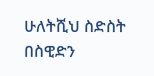ሁለትሺህ ስድስት በስዊድን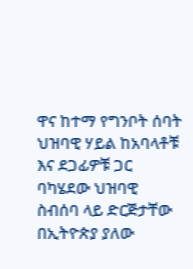ዋና ከተማ የግንቦት ሰባት ህዝባዊ ሃይል ከአባላቶቹ እና ደጋፊዎቹ ጋር ባካሄደው ህዝባዊ ስብሰባ ላይ ድርጅታቸው በኢትዮጵያ ያለው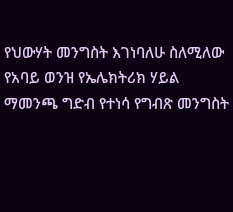የህውሃት መንግስት እገነባለሁ ስለሚለው የአባይ ወንዝ የኤሌክትሪክ ሃይል ማመንጫ ግድብ የተነሳ የግብጽ መንግስት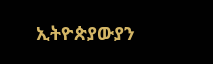ኢትዮጵያውያን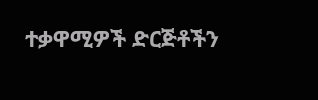ተቃዋሚዎች ድርጅቶችን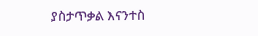ያስታጥቃል እናንተስ